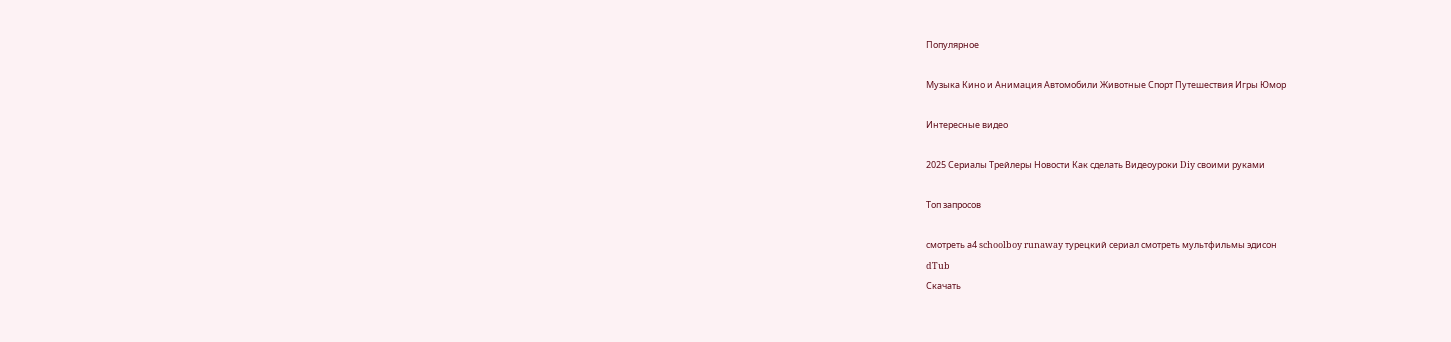Популярное

Музыка Кино и Анимация Автомобили Животные Спорт Путешествия Игры Юмор

Интересные видео

2025 Сериалы Трейлеры Новости Как сделать Видеоуроки Diy своими руками

Топ запросов

смотреть а4 schoolboy runaway турецкий сериал смотреть мультфильмы эдисон
dTub
Скачать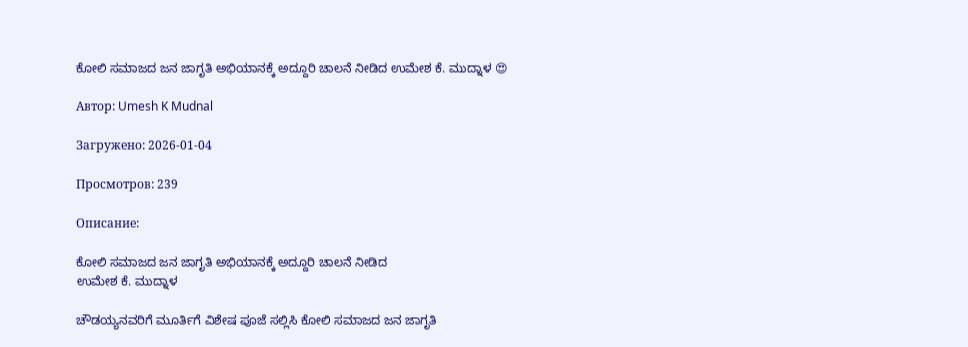ಕೋಲಿ ಸಮಾಜದ ಜನ ಜಾಗೃತಿ ಅಭಿಯಾನಕ್ಕೆ ಅದ್ದೂರಿ ಚಾಲನೆ ನೀಡಿದ ಉಮೇಶ ಕೆ. ಮುದ್ನಾಳ 😍

Автор: Umesh K Mudnal

Загружено: 2026-01-04

Просмотров: 239

Описание:

ಕೋಲಿ ಸಮಾಜದ ಜನ ಜಾಗೃತಿ ಅಭಿಯಾನಕ್ಕೆ ಅದ್ದೂರಿ ಚಾಲನೆ ನೀಡಿದ
ಉಮೇಶ ಕೆ. ಮುದ್ನಾಳ

ಚೌಡಯ್ಯನವರಿಗೆ ಮೂರ್ತಿಗೆ ವಿಶೇಷ ಪೂಜೆ ಸಲ್ಲಿಸಿ ಕೋಲಿ ಸಮಾಜದ ಜನ ಜಾಗೃತಿ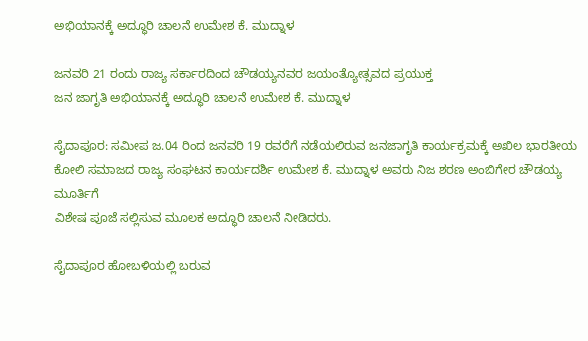ಅಭಿಯಾನಕ್ಕೆ ಅದ್ಧೂರಿ ಚಾಲನೆ ಉಮೇಶ ಕೆ. ಮುದ್ನಾಳ

ಜನವರಿ 21 ರಂದು ರಾಜ್ಯ ಸರ್ಕಾರದಿಂದ ಚೌಡಯ್ಯನವರ ಜಯಂತ್ಯೋತ್ಸವದ ಪ್ರಯುಕ್ತ
ಜನ ಜಾಗೃತಿ ಅಭಿಯಾನಕ್ಕೆ ಅದ್ಧೂರಿ ಚಾಲನೆ ಉಮೇಶ ಕೆ. ಮುದ್ನಾಳ

ಸೈದಾಪೂರ: ಸಮೀಪ ಜ.04 ರಿಂದ ಜನವರಿ 19 ರವರೆಗೆ ನಡೆಯಲಿರುವ ಜನಜಾಗೃತಿ ಕಾರ್ಯಕ್ರಮಕ್ಕೆ ಅಖಿಲ ಭಾರತೀಯ ಕೋಲಿ ಸಮಾಜದ ರಾಜ್ಯ ಸಂಘಟನ ಕಾರ್ಯದರ್ಶಿ ಉಮೇಶ ಕೆ. ಮುದ್ನಾಳ ಅವರು ನಿಜ ಶರಣ ಅಂಬಿಗೇರ ಚೌಡಯ್ಯ ಮೂರ್ತಿಗೆ
ವಿಶೇಷ ಪೂಜೆ ಸಲ್ಲಿಸುವ ಮೂಲಕ ಅದ್ಧೂರಿ ಚಾಲನೆ ನೀಡಿದರು.

ಸೈದಾಪೂರ ಹೋಬಳಿಯಲ್ಲಿ ಬರುವ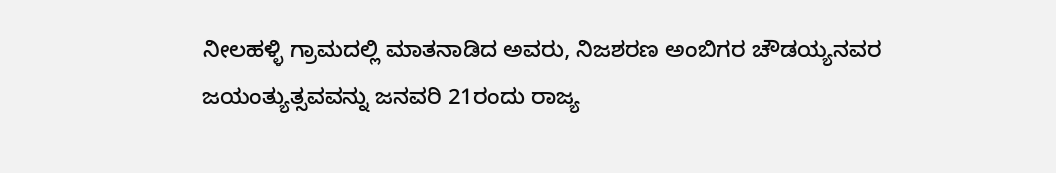ನೀಲಹಳ್ಳಿ ಗ್ರಾಮದಲ್ಲಿ ಮಾತನಾಡಿದ ಅವರು, ನಿಜಶರಣ ಅಂಬಿಗರ ಚೌಡಯ್ಯನವರ ಜಯಂತ್ಯುತ್ಸವವನ್ನು ಜನವರಿ 21ರಂದು ರಾಜ್ಯ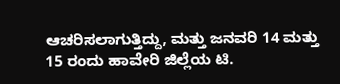ಆಚರಿಸಲಾಗುತ್ತಿದ್ದು, ಮತ್ತು ಜನವರಿ 14 ಮತ್ತು 15 ರಂದು ಹಾವೇರಿ ಜಿಲ್ಲೆಯ ಟಿ.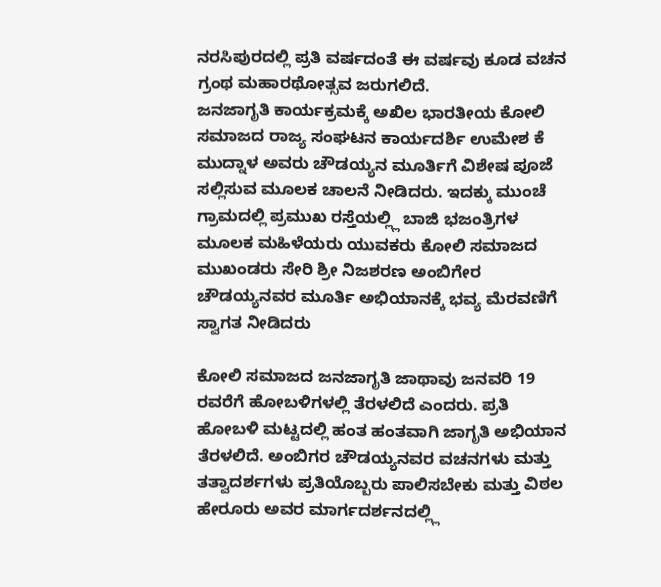ನರಸಿಪುರದಲ್ಲಿ ಪ್ರತಿ ವರ್ಷದಂತೆ ಈ ವರ್ಷವು ಕೂಡ ವಚನ ಗ್ರಂಥ ಮಹಾರಥೋತ್ಸವ ಜರುಗಲಿದೆ.
ಜನಜಾಗೃತಿ ಕಾರ್ಯಕ್ರಮಕ್ಕೆ ಅಖಿಲ ಭಾರತೀಯ ಕೋಲಿ ಸಮಾಜದ ರಾಜ್ಯ ಸಂಘಟನ ಕಾರ್ಯದರ್ಶಿ ಉಮೇಶ ಕೆ ಮುದ್ನಾಳ ಅವರು ಚೌಡಯ್ಯನ ಮೂರ್ತಿಗೆ ವಿಶೇಷ ಪೂಜೆ ಸಲ್ಲಿಸುವ ಮೂಲಕ ಚಾಲನೆ ನೀಡಿದರು. ಇದಕ್ಕು ಮುಂಚೆ ಗ್ರಾಮದಲ್ಲಿ ಪ್ರಮುಖ ರಸ್ತೆಯಲ್ಲ್ಲಿ ಬಾಜಿ ಭಜಂತ್ರಿಗಳ ಮೂಲಕ ಮಹಿಳೆಯರು ಯುವಕರು ಕೋಲಿ ಸಮಾಜದ ಮುಖಂಡರು ಸೇರಿ ಶ್ರೀ ನಿಜಶರಣ ಅಂಬಿಗೇರ ಚೌಡಯ್ಯನವರ ಮೂರ್ತಿ ಅಭಿಯಾನಕ್ಕೆ ಭವ್ಯ ಮೆರವಣಿಗೆ ಸ್ವಾಗತ ನೀಡಿದರು

ಕೋಲಿ ಸಮಾಜದ ಜನಜಾಗೃತಿ ಜಾಥಾವು ಜನವರಿ 19 ರವರೆಗೆ ಹೋಬಳಿಗಳಲ್ಲಿ ತೆರಳಲಿದೆ ಎಂದರು. ಪ್ರತಿ ಹೋಬಳಿ ಮಟ್ಟದಲ್ಲಿ ಹಂತ ಹಂತವಾಗಿ ಜಾಗೃತಿ ಅಭಿಯಾನ ತೆರಳಲಿದೆ. ಅಂಬಿಗರ ಚೌಡಯ್ಯನವರ ವಚನಗಳು ಮತ್ತು ತತ್ವಾದರ್ಶಗಳು ಪ್ರತಿಯೊಬ್ಬರು ಪಾಲಿಸಬೇಕು ಮತ್ತು ವಿಠಲ ಹೇರೂರು ಅವರ ಮಾರ್ಗದರ್ಶನದಲ್ಲ್ಲಿ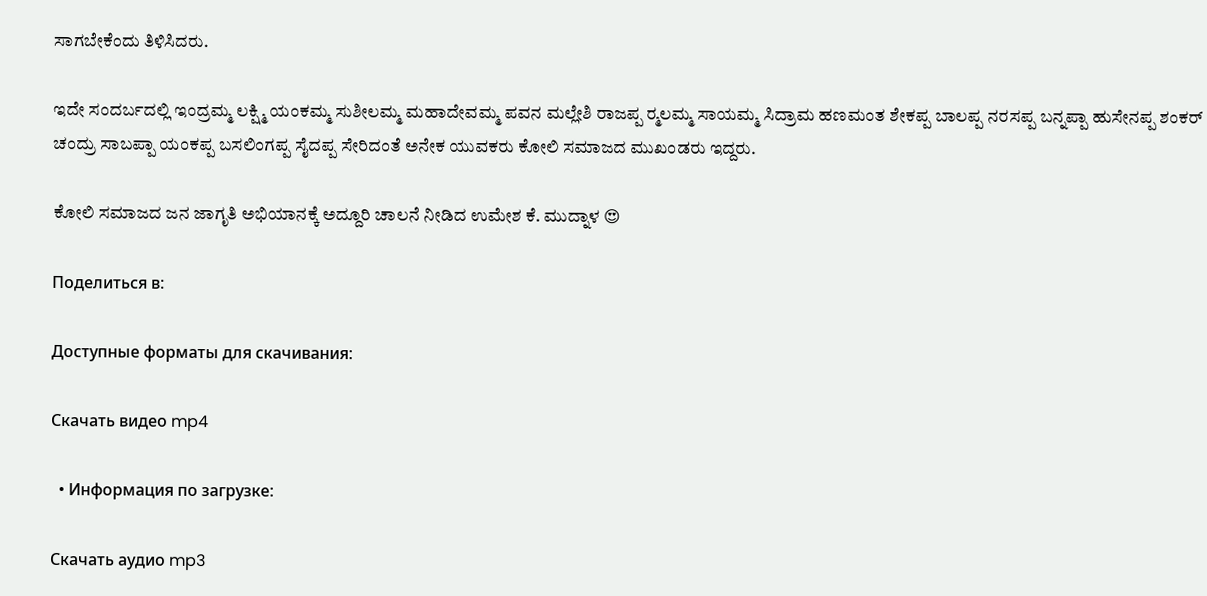ಸಾಗಬೇಕೆಂದು ತಿಳಿಸಿದರು.

ಇದೇ ಸಂದರ್ಬದಲ್ಲಿ ಇಂದ್ರಮ್ಮ ಲಕ್ಷ್ಮಿ ಯಂಕಮ್ಮ ಸುಶೀಲಮ್ಮ ಮಹಾದೇವಮ್ಮ ಪವನ ಮಲ್ಲೇಶಿ ರಾಜಪ್ಪ ರ‍್ಮಲಮ್ಮ ಸಾಯಮ್ಮ ಸಿದ್ರಾಮ ಹಣಮಂತ ಶೇಕಪ್ಪ ಬಾಲಪ್ಪ ನರಸಪ್ಪ ಬನ್ನಪ್ಪಾ ಹುಸೇನಪ್ಪ ಶಂಕರ್ ಚಂದ್ರು ಸಾಬಪ್ಪಾ ಯಂಕಪ್ಪ ಬಸಲಿಂಗಪ್ಪ ಸೈದಪ್ಪ ಸೇರಿದಂತೆ ಅನೇಕ ಯುವಕರು ಕೋಲಿ ಸಮಾಜದ ಮುಖಂಡರು ಇದ್ದರು.

ಕೋಲಿ ಸಮಾಜದ ಜನ ಜಾಗೃತಿ ಅಭಿಯಾನಕ್ಕೆ ಅದ್ದೂರಿ ಚಾಲನೆ ನೀಡಿದ ಉಮೇಶ ಕೆ. ಮುದ್ನಾಳ 😍

Поделиться в:

Доступные форматы для скачивания:

Скачать видео mp4

  • Информация по загрузке:

Скачать аудио mp3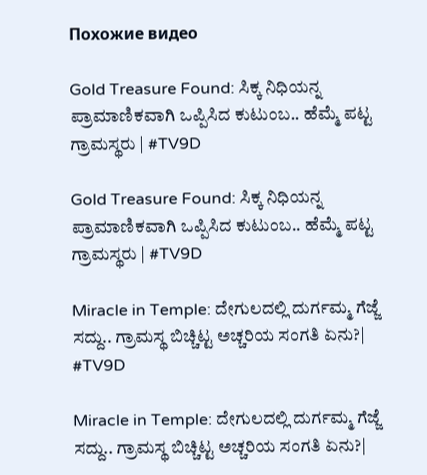Похожие видео

Gold Treasure Found: ಸಿಕ್ಕ ನಿಧಿಯನ್ನ ಪ್ರಾಮಾಣಿಕವಾಗಿ ಒಪ್ಪಿಸಿದ ಕುಟುಂಬ.. ಹೆಮ್ಮೆ ಪಟ್ಟ ಗ್ರಾಮಸ್ಥರು | #TV9D

Gold Treasure Found: ಸಿಕ್ಕ ನಿಧಿಯನ್ನ ಪ್ರಾಮಾಣಿಕವಾಗಿ ಒಪ್ಪಿಸಿದ ಕುಟುಂಬ.. ಹೆಮ್ಮೆ ಪಟ್ಟ ಗ್ರಾಮಸ್ಥರು | #TV9D

Miracle in Temple: ದೇಗುಲದಲ್ಲಿ ದುರ್ಗಮ್ಮ ಗೆಜ್ಜೆ ಸದ್ದು.. ಗ್ರಾಮಸ್ಥ ಬಿಚ್ಚಿಟ್ಟ ಅಚ್ಚರಿಯ ಸಂಗತಿ ಏನು?| #TV9D

Miracle in Temple: ದೇಗುಲದಲ್ಲಿ ದುರ್ಗಮ್ಮ ಗೆಜ್ಜೆ ಸದ್ದು.. ಗ್ರಾಮಸ್ಥ ಬಿಚ್ಚಿಟ್ಟ ಅಚ್ಚರಿಯ ಸಂಗತಿ ಏನು?|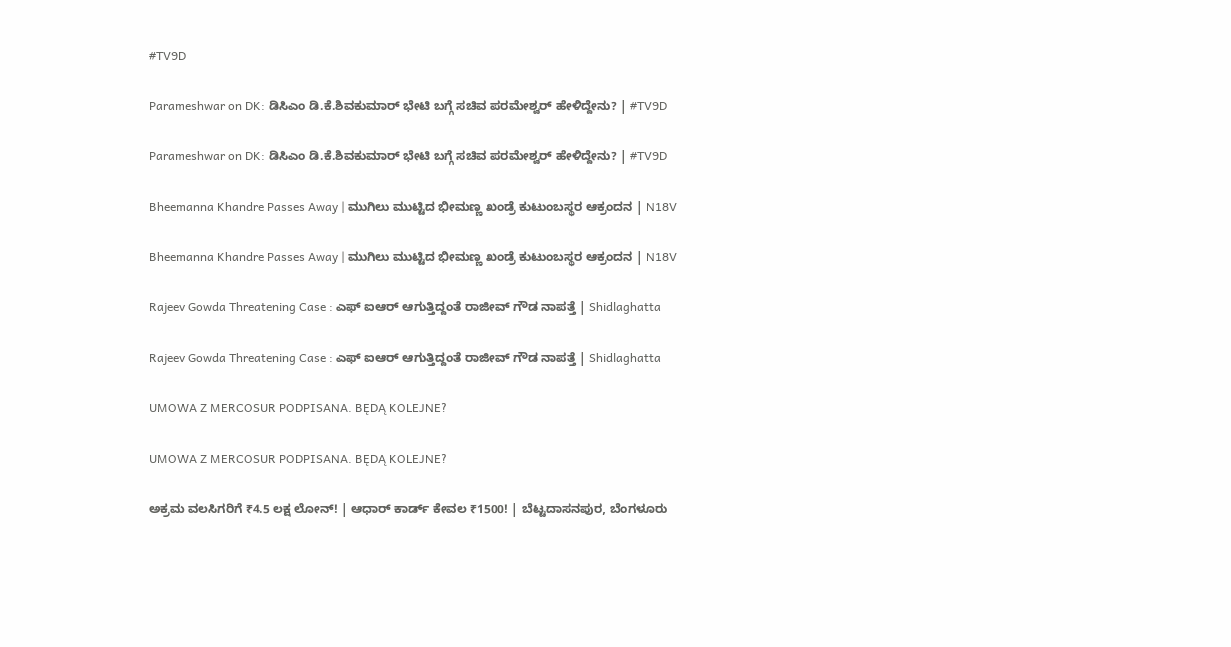#TV9D

Parameshwar on DK: ಡಿಸಿಎಂ ಡಿ.ಕೆ.ಶಿವಕುಮಾರ್ ಭೇಟಿ ಬಗ್ಗೆ ಸಚಿವ ಪರಮೇಶ್ವರ್ ಹೇಳಿದ್ದೇನು? | #TV9D

Parameshwar on DK: ಡಿಸಿಎಂ ಡಿ.ಕೆ.ಶಿವಕುಮಾರ್ ಭೇಟಿ ಬಗ್ಗೆ ಸಚಿವ ಪರಮೇಶ್ವರ್ ಹೇಳಿದ್ದೇನು? | #TV9D

Bheemanna Khandre Passes Away | ಮುಗಿಲು ಮುಟ್ಟಿದ ಭೀಮಣ್ಣ ಖಂಡ್ರೆ ಕುಟುಂಬಸ್ಥರ ಆಕ್ರಂದನ | N18V

Bheemanna Khandre Passes Away | ಮುಗಿಲು ಮುಟ್ಟಿದ ಭೀಮಣ್ಣ ಖಂಡ್ರೆ ಕುಟುಂಬಸ್ಥರ ಆಕ್ರಂದನ | N18V

Rajeev Gowda Threatening Case : ಎಫ್ ಐಆರ್ ಆಗುತ್ತಿದ್ದಂತೆ ರಾಜೀವ್ ಗೌಡ ನಾಪತ್ತೆ | Shidlaghatta

Rajeev Gowda Threatening Case : ಎಫ್ ಐಆರ್ ಆಗುತ್ತಿದ್ದಂತೆ ರಾಜೀವ್ ಗೌಡ ನಾಪತ್ತೆ | Shidlaghatta

UMOWA Z MERCOSUR PODPISANA. BĘDĄ KOLEJNE?

UMOWA Z MERCOSUR PODPISANA. BĘDĄ KOLEJNE?

ಅಕ್ರಮ ವಲಸಿಗರಿಗೆ ₹4.5 ಲಕ್ಷ ಲೋನ್‌! | ಆಧಾರ್‌ ಕಾರ್ಡ್‌ ಕೇವಲ ₹1500! | ಬೆಟ್ಟದಾಸನಪುರ, ಬೆಂಗಳೂರು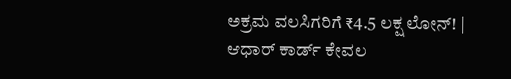ಅಕ್ರಮ ವಲಸಿಗರಿಗೆ ₹4.5 ಲಕ್ಷ ಲೋನ್‌! | ಆಧಾರ್‌ ಕಾರ್ಡ್‌ ಕೇವಲ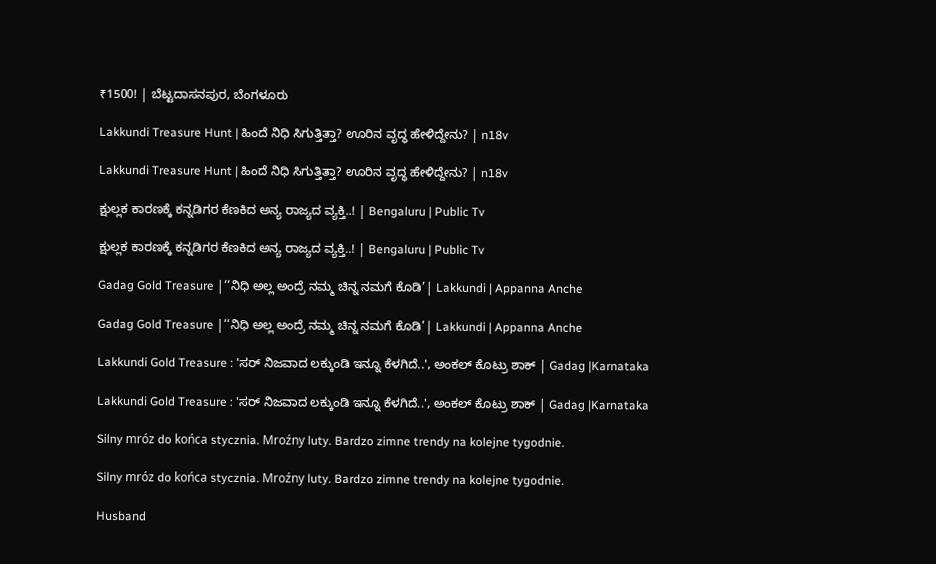₹1500! | ಬೆಟ್ಟದಾಸನಪುರ, ಬೆಂಗಳೂರು

Lakkundi Treasure Hunt | ಹಿಂದೆ ನಿಧಿ ಸಿಗುತ್ತಿತ್ತಾ? ಊರಿನ ವೃದ್ಧ ಹೇಳಿದ್ದೇನು? | n18v

Lakkundi Treasure Hunt | ಹಿಂದೆ ನಿಧಿ ಸಿಗುತ್ತಿತ್ತಾ? ಊರಿನ ವೃದ್ಧ ಹೇಳಿದ್ದೇನು? | n18v

ಕ್ಷುಲ್ಲಕ ಕಾರಣಕ್ಕೆ ಕನ್ನಡಿಗರ ಕೆಣಕಿದ ಅನ್ಯ ರಾಜ್ಯದ ವ್ಯಕ್ತಿ..! | Bengaluru | Public Tv

ಕ್ಷುಲ್ಲಕ ಕಾರಣಕ್ಕೆ ಕನ್ನಡಿಗರ ಕೆಣಕಿದ ಅನ್ಯ ರಾಜ್ಯದ ವ್ಯಕ್ತಿ..! | Bengaluru | Public Tv

Gadag Gold Treasure |‘‘ನಿಧಿ ಅಲ್ಲ ಅಂದ್ರೆ ನಮ್ಮ ಚಿನ್ನ ನಮಗೆ ಕೊಡಿ’| Lakkundi | Appanna Anche

Gadag Gold Treasure |‘‘ನಿಧಿ ಅಲ್ಲ ಅಂದ್ರೆ ನಮ್ಮ ಚಿನ್ನ ನಮಗೆ ಕೊಡಿ’| Lakkundi | Appanna Anche

Lakkundi Gold Treasure : 'ಸರ್ ನಿಜವಾದ ಲಕ್ಕುಂಡಿ ಇನ್ನೂ ಕೆಳಗಿದೆ..', ಅಂಕಲ್ ಕೊಟ್ರು ಶಾಕ್ | Gadag |Karnataka

Lakkundi Gold Treasure : 'ಸರ್ ನಿಜವಾದ ಲಕ್ಕುಂಡಿ ಇನ್ನೂ ಕೆಳಗಿದೆ..', ಅಂಕಲ್ ಕೊಟ್ರು ಶಾಕ್ | Gadag |Karnataka

Silny mróz do końca stycznia. Mroźny luty. Bardzo zimne trendy na kolejne tygodnie.

Silny mróz do końca stycznia. Mroźny luty. Bardzo zimne trendy na kolejne tygodnie.

Husband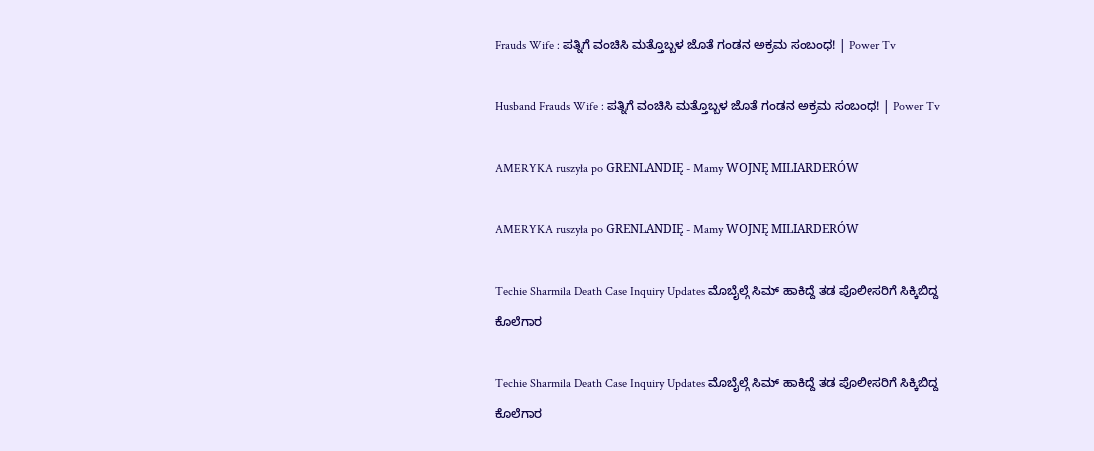Frauds Wife : ಪತ್ನಿಗೆ ವಂಚಿಸಿ ಮತ್ತೊಬ್ಬಳ ಜೊತೆ ಗಂಡನ ಅಕ್ರಮ ಸಂಬಂಧ! | Power Tv

Husband Frauds Wife : ಪತ್ನಿಗೆ ವಂಚಿಸಿ ಮತ್ತೊಬ್ಬಳ ಜೊತೆ ಗಂಡನ ಅಕ್ರಮ ಸಂಬಂಧ! | Power Tv

AMERYKA ruszyła po GRENLANDIĘ - Mamy WOJNĘ MILIARDERÓW

AMERYKA ruszyła po GRENLANDIĘ - Mamy WOJNĘ MILIARDERÓW

Techie Sharmila Death Case Inquiry Updates ಮೊಬೈಲ್ಗೆ ಸಿಮ್ ಹಾಕಿದ್ದೆ ತಡ ಪೊಲೀಸರಿಗೆ ಸಿಕ್ಕಿಬಿದ್ದ ಕೊಲೆಗಾರ

Techie Sharmila Death Case Inquiry Updates ಮೊಬೈಲ್ಗೆ ಸಿಮ್ ಹಾಕಿದ್ದೆ ತಡ ಪೊಲೀಸರಿಗೆ ಸಿಕ್ಕಿಬಿದ್ದ ಕೊಲೆಗಾರ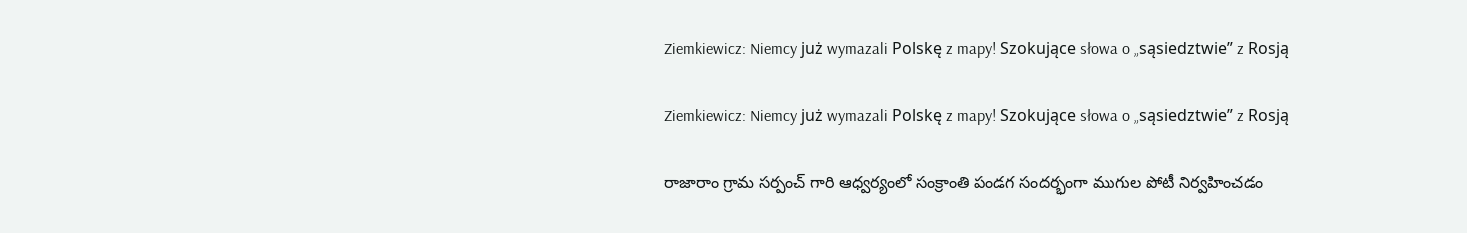Ziemkiewicz: Niemcy już wymazali Polskę z mapy! Szokujące słowa o „sąsiedztwie” z Rosją

Ziemkiewicz: Niemcy już wymazali Polskę z mapy! Szokujące słowa o „sąsiedztwie” z Rosją

రాజారాం గ్రామ సర్పంచ్ గారి ఆధ్వర్యంలో సంక్రాంతి పండగ సందర్భంగా ముగుల పోటీ నిర్వహించడం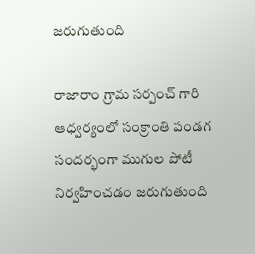జరుగుతుంది

రాజారాం గ్రామ సర్పంచ్ గారి ఆధ్వర్యంలో సంక్రాంతి పండగ సందర్భంగా ముగుల పోటీ నిర్వహించడం జరుగుతుంది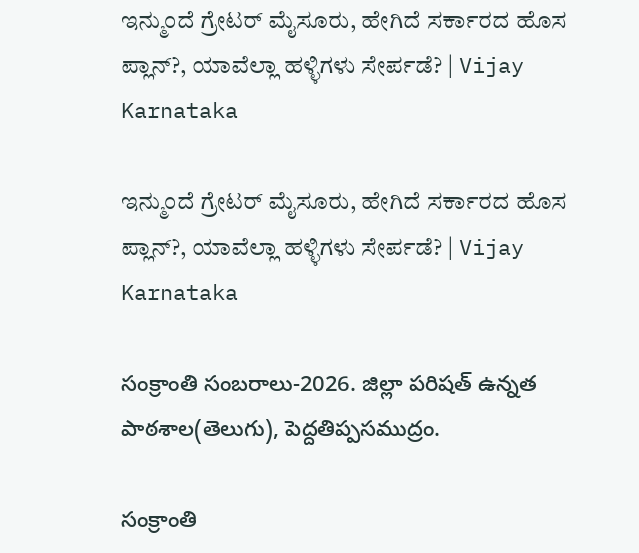ಇನ್ಮುಂದೆ ಗ್ರೇಟರ್ ಮೈಸೂರು, ಹೇಗಿದೆ ಸರ್ಕಾರದ ಹೊಸ ಪ್ಲಾನ್‌?, ಯಾವೆಲ್ಲಾ ಹಳ್ಳಿಗಳು ಸೇರ್ಪಡೆ? | Vijay Karnataka

ಇನ್ಮುಂದೆ ಗ್ರೇಟರ್ ಮೈಸೂರು, ಹೇಗಿದೆ ಸರ್ಕಾರದ ಹೊಸ ಪ್ಲಾನ್‌?, ಯಾವೆಲ್ಲಾ ಹಳ್ಳಿಗಳು ಸೇರ್ಪಡೆ? | Vijay Karnataka

సంక్రాంతి సంబరాలు-2026. జిల్లా పరిషత్ ఉన్నత పాఠశాల(తెలుగు), పెద్దతిప్పసముద్రం.

సంక్రాంతి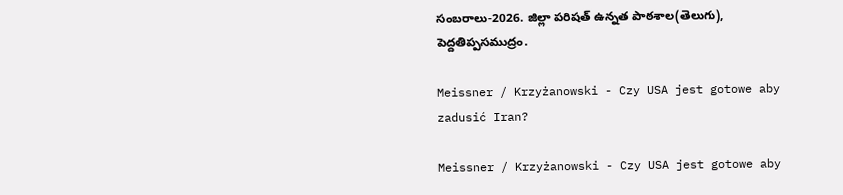సంబరాలు-2026. జిల్లా పరిషత్ ఉన్నత పాఠశాల(తెలుగు), పెద్దతిప్పసముద్రం.

Meissner / Krzyżanowski - Czy USA jest gotowe aby zadusić Iran?

Meissner / Krzyżanowski - Czy USA jest gotowe aby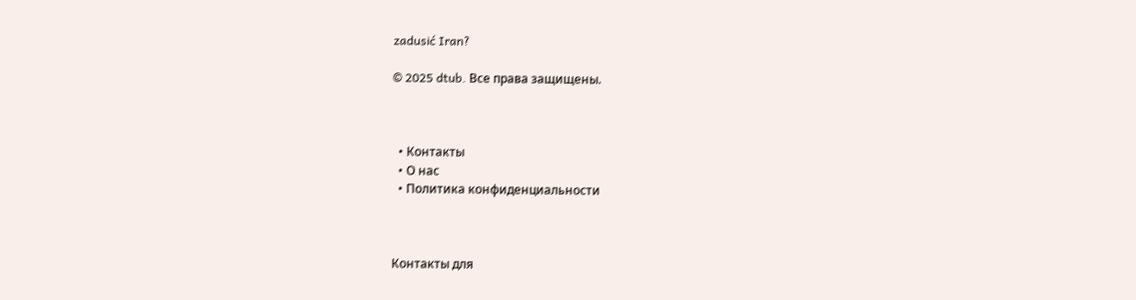zadusić Iran?

© 2025 dtub. Все права защищены.



  • Контакты
  • О нас
  • Политика конфиденциальности



Контакты для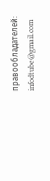правообладателей: infodtube@gmail.com